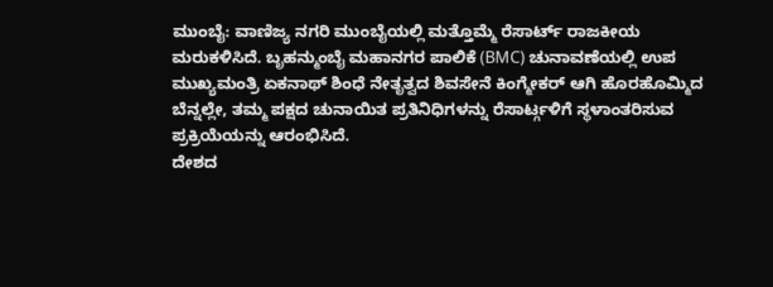ಮುಂಬೈ: ವಾಣಿಜ್ಯ ನಗರಿ ಮುಂಬೈಯಲ್ಲಿ ಮತ್ತೊಮ್ಮೆ ರೆಸಾರ್ಟ್ ರಾಜಕೀಯ ಮರುಕಳಿಸಿದೆ. ಬೃಹನ್ಮುಂಬೈ ಮಹಾನಗರ ಪಾಲಿಕೆ (BMC) ಚುನಾವಣೆಯಲ್ಲಿ ಉಪ ಮುಖ್ಯಮಂತ್ರಿ ಏಕನಾಥ್ ಶಿಂಧೆ ನೇತೃತ್ವದ ಶಿವಸೇನೆ ಕಿಂಗ್ಮೇಕರ್ ಆಗಿ ಹೊರಹೊಮ್ಮಿದ ಬೆನ್ನಲ್ಲೇ, ತಮ್ಮ ಪಕ್ಷದ ಚುನಾಯಿತ ಪ್ರತಿನಿಧಿಗಳನ್ನು ರೆಸಾರ್ಟ್ಗಳಿಗೆ ಸ್ಥಳಾಂತರಿಸುವ ಪ್ರಕ್ರಿಯೆಯನ್ನು ಆರಂಭಿಸಿದೆ.
ದೇಶದ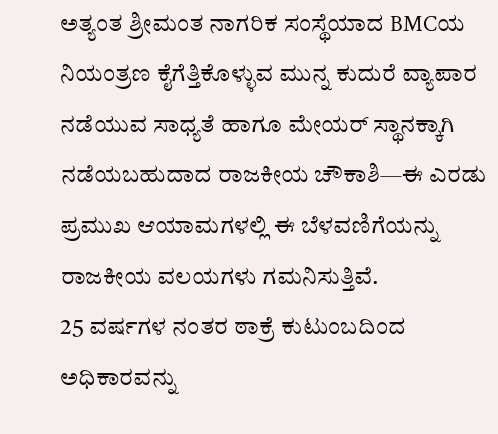ಅತ್ಯಂತ ಶ್ರೀಮಂತ ನಾಗರಿಕ ಸಂಸ್ಥೆಯಾದ BMCಯ ನಿಯಂತ್ರಣ ಕೈಗೆತ್ತಿಕೊಳ್ಳುವ ಮುನ್ನ ಕುದುರೆ ವ್ಯಾಪಾರ ನಡೆಯುವ ಸಾಧ್ಯತೆ ಹಾಗೂ ಮೇಯರ್ ಸ್ಥಾನಕ್ಕಾಗಿ ನಡೆಯಬಹುದಾದ ರಾಜಕೀಯ ಚೌಕಾಶಿ—ಈ ಎರಡು ಪ್ರಮುಖ ಆಯಾಮಗಳಲ್ಲಿ ಈ ಬೆಳವಣಿಗೆಯನ್ನು ರಾಜಕೀಯ ವಲಯಗಳು ಗಮನಿಸುತ್ತಿವೆ.
25 ವರ್ಷಗಳ ನಂತರ ಠಾಕ್ರೆ ಕುಟುಂಬದಿಂದ ಅಧಿಕಾರವನ್ನು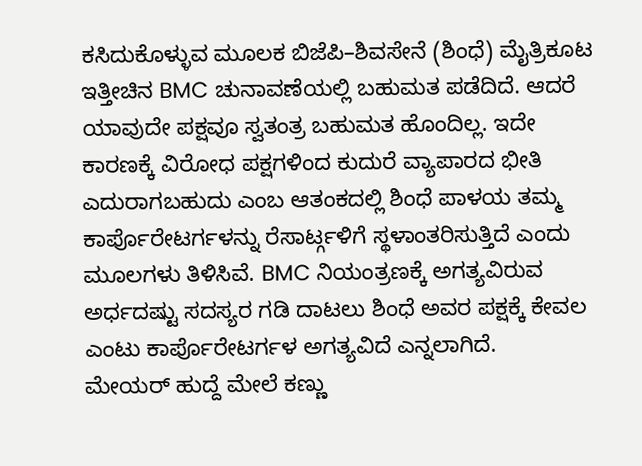ಕಸಿದುಕೊಳ್ಳುವ ಮೂಲಕ ಬಿಜೆಪಿ–ಶಿವಸೇನೆ (ಶಿಂಧೆ) ಮೈತ್ರಿಕೂಟ ಇತ್ತೀಚಿನ BMC ಚುನಾವಣೆಯಲ್ಲಿ ಬಹುಮತ ಪಡೆದಿದೆ. ಆದರೆ ಯಾವುದೇ ಪಕ್ಷವೂ ಸ್ವತಂತ್ರ ಬಹುಮತ ಹೊಂದಿಲ್ಲ. ಇದೇ ಕಾರಣಕ್ಕೆ ವಿರೋಧ ಪಕ್ಷಗಳಿಂದ ಕುದುರೆ ವ್ಯಾಪಾರದ ಭೀತಿ ಎದುರಾಗಬಹುದು ಎಂಬ ಆತಂಕದಲ್ಲಿ ಶಿಂಧೆ ಪಾಳಯ ತಮ್ಮ ಕಾರ್ಪೊರೇಟರ್ಗಳನ್ನು ರೆಸಾರ್ಟ್ಗಳಿಗೆ ಸ್ಥಳಾಂತರಿಸುತ್ತಿದೆ ಎಂದು ಮೂಲಗಳು ತಿಳಿಸಿವೆ. BMC ನಿಯಂತ್ರಣಕ್ಕೆ ಅಗತ್ಯವಿರುವ ಅರ್ಧದಷ್ಟು ಸದಸ್ಯರ ಗಡಿ ದಾಟಲು ಶಿಂಧೆ ಅವರ ಪಕ್ಷಕ್ಕೆ ಕೇವಲ ಎಂಟು ಕಾರ್ಪೊರೇಟರ್ಗಳ ಅಗತ್ಯವಿದೆ ಎನ್ನಲಾಗಿದೆ.
ಮೇಯರ್ ಹುದ್ದೆ ಮೇಲೆ ಕಣ್ಣು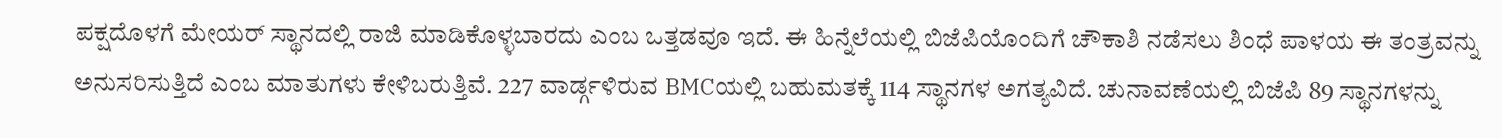ಪಕ್ಷದೊಳಗೆ ಮೇಯರ್ ಸ್ಥಾನದಲ್ಲಿ ರಾಜಿ ಮಾಡಿಕೊಳ್ಳಬಾರದು ಎಂಬ ಒತ್ತಡವೂ ಇದೆ. ಈ ಹಿನ್ನೆಲೆಯಲ್ಲಿ ಬಿಜೆಪಿಯೊಂದಿಗೆ ಚೌಕಾಶಿ ನಡೆಸಲು ಶಿಂಧೆ ಪಾಳಯ ಈ ತಂತ್ರವನ್ನು ಅನುಸರಿಸುತ್ತಿದೆ ಎಂಬ ಮಾತುಗಳು ಕೇಳಿಬರುತ್ತಿವೆ. 227 ವಾರ್ಡ್ಗಳಿರುವ BMCಯಲ್ಲಿ ಬಹುಮತಕ್ಕೆ 114 ಸ್ಥಾನಗಳ ಅಗತ್ಯವಿದೆ. ಚುನಾವಣೆಯಲ್ಲಿ ಬಿಜೆಪಿ 89 ಸ್ಥಾನಗಳನ್ನು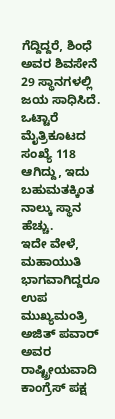ಗೆದ್ದಿದ್ದರೆ, ಶಿಂಧೆ ಅವರ ಶಿವಸೇನೆ 29 ಸ್ಥಾನಗಳಲ್ಲಿ ಜಯ ಸಾಧಿಸಿದೆ. ಒಟ್ಟಾರೆ ಮೈತ್ರಿಕೂಟದ ಸಂಖ್ಯೆ 118 ಆಗಿದ್ದು, ಇದು ಬಹುಮತಕ್ಕಿಂತ ನಾಲ್ಕು ಸ್ಥಾನ ಹೆಚ್ಚು.
ಇದೇ ವೇಳೆ, ಮಹಾಯುತಿ ಭಾಗವಾಗಿದ್ದರೂ ಉಪ ಮುಖ್ಯಮಂತ್ರಿ ಅಜಿತ್ ಪವಾರ್ ಅವರ ರಾಷ್ಟ್ರೀಯವಾದಿ ಕಾಂಗ್ರೆಸ್ ಪಕ್ಷ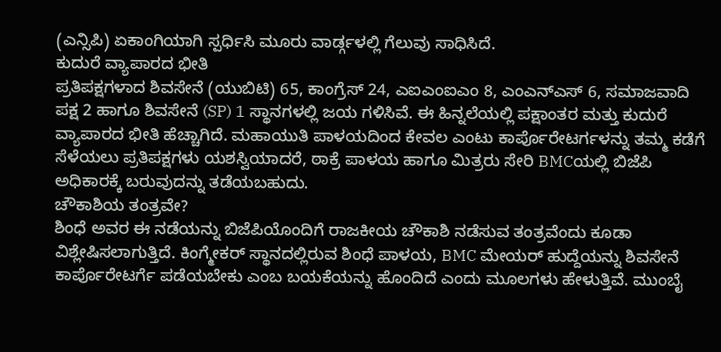(ಎನ್ಸಿಪಿ) ಏಕಾಂಗಿಯಾಗಿ ಸ್ಪರ್ಧಿಸಿ ಮೂರು ವಾರ್ಡ್ಗಳಲ್ಲಿ ಗೆಲುವು ಸಾಧಿಸಿದೆ.
ಕುದುರೆ ವ್ಯಾಪಾರದ ಭೀತಿ
ಪ್ರತಿಪಕ್ಷಗಳಾದ ಶಿವಸೇನೆ (ಯುಬಿಟಿ) 65, ಕಾಂಗ್ರೆಸ್ 24, ಎಐಎಂಐಎಂ 8, ಎಂಎನ್ಎಸ್ 6, ಸಮಾಜವಾದಿ ಪಕ್ಷ 2 ಹಾಗೂ ಶಿವಸೇನೆ (SP) 1 ಸ್ಥಾನಗಳಲ್ಲಿ ಜಯ ಗಳಿಸಿವೆ. ಈ ಹಿನ್ನಲೆಯಲ್ಲಿ ಪಕ್ಷಾಂತರ ಮತ್ತು ಕುದುರೆ ವ್ಯಾಪಾರದ ಭೀತಿ ಹೆಚ್ಚಾಗಿದೆ. ಮಹಾಯುತಿ ಪಾಳಯದಿಂದ ಕೇವಲ ಎಂಟು ಕಾರ್ಪೊರೇಟರ್ಗಳನ್ನು ತಮ್ಮ ಕಡೆಗೆ ಸೆಳೆಯಲು ಪ್ರತಿಪಕ್ಷಗಳು ಯಶಸ್ವಿಯಾದರೆ, ಠಾಕ್ರೆ ಪಾಳಯ ಹಾಗೂ ಮಿತ್ರರು ಸೇರಿ BMCಯಲ್ಲಿ ಬಿಜೆಪಿ ಅಧಿಕಾರಕ್ಕೆ ಬರುವುದನ್ನು ತಡೆಯಬಹುದು.
ಚೌಕಾಶಿಯ ತಂತ್ರವೇ?
ಶಿಂಧೆ ಅವರ ಈ ನಡೆಯನ್ನು ಬಿಜೆಪಿಯೊಂದಿಗೆ ರಾಜಕೀಯ ಚೌಕಾಶಿ ನಡೆಸುವ ತಂತ್ರವೆಂದು ಕೂಡಾ ವಿಶ್ಲೇಷಿಸಲಾಗುತ್ತಿದೆ. ಕಿಂಗ್ಮೇಕರ್ ಸ್ಥಾನದಲ್ಲಿರುವ ಶಿಂಧೆ ಪಾಳಯ, BMC ಮೇಯರ್ ಹುದ್ದೆಯನ್ನು ಶಿವಸೇನೆ ಕಾರ್ಪೊರೇಟರ್ಗೆ ಪಡೆಯಬೇಕು ಎಂಬ ಬಯಕೆಯನ್ನು ಹೊಂದಿದೆ ಎಂದು ಮೂಲಗಳು ಹೇಳುತ್ತಿವೆ. ಮುಂಬೈ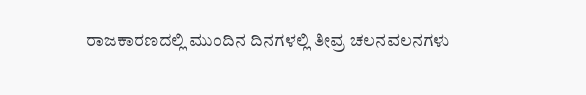ರಾಜಕಾರಣದಲ್ಲಿ ಮುಂದಿನ ದಿನಗಳಲ್ಲಿ ತೀವ್ರ ಚಲನವಲನಗಳು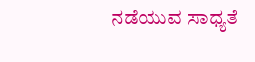ನಡೆಯುವ ಸಾಧ್ಯತೆ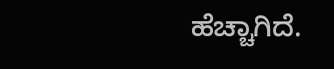ಹೆಚ್ಚಾಗಿದೆ.